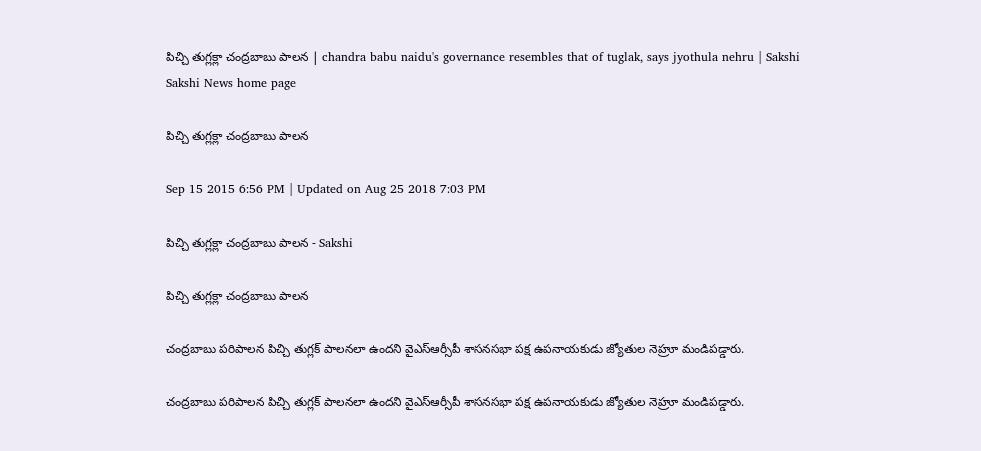పిచ్చి తుగ్లక్లా చంద్రబాబు పాలన | chandra babu naidu's governance resembles that of tuglak, says jyothula nehru | Sakshi
Sakshi News home page

పిచ్చి తుగ్లక్లా చంద్రబాబు పాలన

Sep 15 2015 6:56 PM | Updated on Aug 25 2018 7:03 PM

పిచ్చి తుగ్లక్లా చంద్రబాబు పాలన - Sakshi

పిచ్చి తుగ్లక్లా చంద్రబాబు పాలన

చంద్రబాబు పరిపాలన పిచ్చి తుగ్లక్ పాలనలా ఉందని వైఎస్ఆర్సీపీ శాసనసభా పక్ష ఉపనాయకుడు జ్యోతుల నెహ్రూ మండిపడ్డారు.

చంద్రబాబు పరిపాలన పిచ్చి తుగ్లక్ పాలనలా ఉందని వైఎస్ఆర్సీపీ శాసనసభా పక్ష ఉపనాయకుడు జ్యోతుల నెహ్రూ మండిపడ్డారు.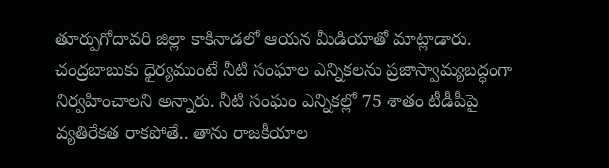తూర్పుగోదావరి జిల్లా కాకినాడలో ఆయన మీడియాతో మాట్లాడారు. చంద్రబాబుకు ధైర్యముంటే నీటి సంఘాల ఎన్నికలను ప్రజాస్వామ్యబద్ధంగా నిర్వహించాలని అన్నారు. నీటి సంఘం ఎన్నికల్లో 75 శాతం టీడీపీపై వ్యతిరేకత రాకపోతే.. తాను రాజకీయాల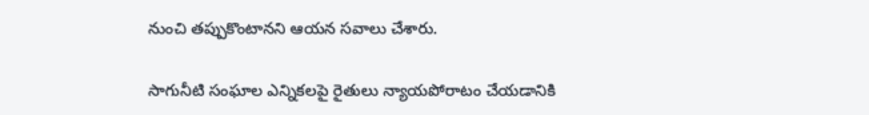నుంచి తప్పుకొంటానని ఆయన సవాలు చేశారు.

సాగునీటి సంఘాల ఎన్నికలపై రైతులు న్యాయపోరాటం చేయడానికి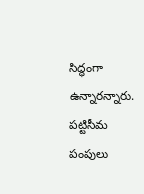సిద్ధంగా ఉన్నారన్నారు. పట్టిసీమ పంపులు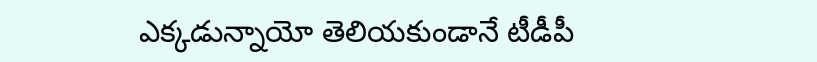ఎక్కడున్నాయో తెలియకుండానే టీడీపీ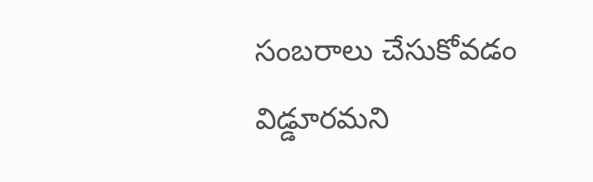సంబరాలు చేసుకోవడం విడ్డూరమని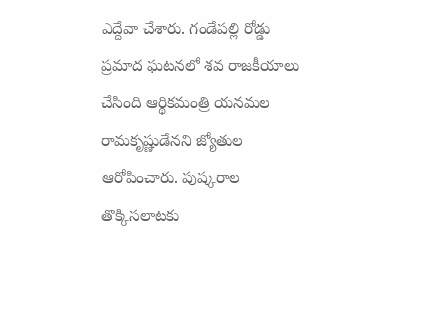ఎద్దేవా చేశారు. గండేపల్లి రోడ్డు ప్రమాద ఘటనలో శవ రాజకీయాలు చేసింది ఆర్థికమంత్రి యనమల రామకృష్ణుడేనని జ్యోతుల ఆరోపించారు. పుష్కరాల తొక్కిసలాటకు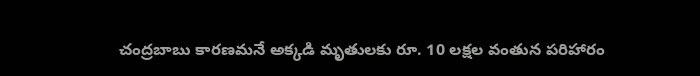చంద్రబాబు కారణమనే అక్కడి మృతులకు రూ. 10 లక్షల వంతున పరిహారం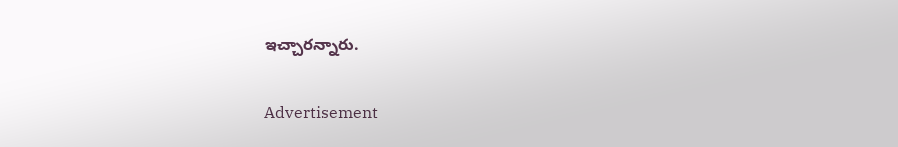ఇచ్చారన్నారు.

Advertisement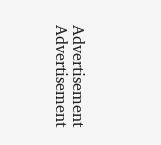Advertisement
Advertisement